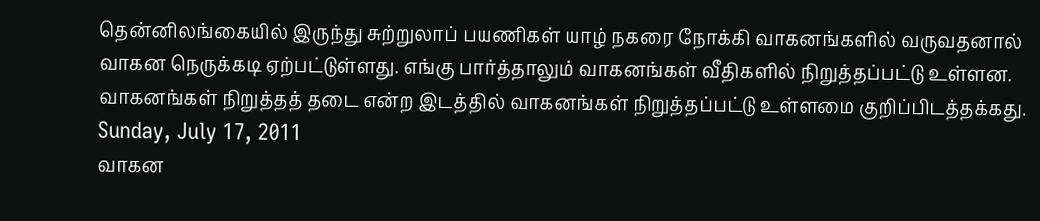தென்னிலங்கையில் இருந்து சுற்றுலாப் பயணிகள் யாழ் நகரை நோக்கி வாகனங்களில் வருவதனால் வாகன நெருக்கடி ஏற்பட்டுள்ளது. எங்கு பார்த்தாலும் வாகனங்கள் வீதிகளில் நிறுத்தப்பட்டு உள்ளன. வாகனங்கள் நிறுத்தத் தடை என்ற இடத்தில் வாகனங்கள் நிறுத்தப்பட்டு உள்ளமை குறிப்பிடத்தக்கது.
Sunday, July 17, 2011
வாகன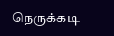நெருக்கடி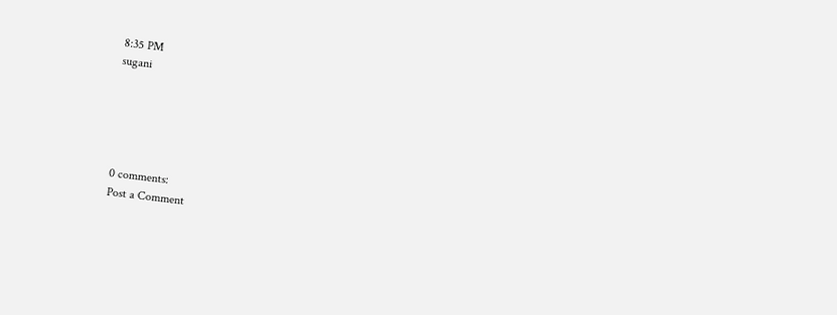8:35 PM
sugani





0 comments:
Post a Comment